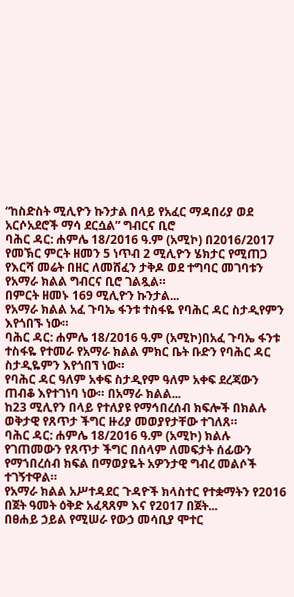“ከስድስት ሚሊዮን ኩንታል በላይ የአፈር ማዳበሪያ ወደ አርሶአደሮች ማሳ ደርሷል” ግብርና ቢሮ
ባሕር ዳር: ሐምሌ 18/2016 ዓ.ም (አሚኮ) በ2016/2017 የመኽር ምርት ዘመን 5 ነጥብ 2 ሚሊዮን ሄክታር የሚጠጋ የእርሻ መሬት በዘር ለመሸፈን ታቅዶ ወደ ተግባር መገባቱን የአማራ ክልል ግብርና ቢሮ ገልጿል።
በምርት ዘመኑ 169 ሚሊዮን ኩንታል...
የአማራ ክልል አፈ ጉባኤ ፋንቱ ተስፋዬ የባሕር ዳር ስታዲየምን እየጎበኙ ነው።
ባሕር ዳር: ሐምሌ 18/2016 ዓ.ም (አሚኮ)በአፈ ጉባኤ ፋንቱ ተስፋዬ የተመራ የአማራ ክልል ምክር ቤት ቡድን የባሕር ዳር ስታዲዬምን እየጎበኘ ነው።
የባሕር ዳር ዓለም አቀፍ ስታዲየም ዓለም አቀፍ ደረጃውን ጠብቆ እየተገነባ ነው። በአማራ ክልል...
ከ23 ሚሊየን በላይ የተለያዩ የማኅበረሰብ ክፍሎች በክልሉ ወቅታዊ የጸጥታ ችግር ዙሪያ መወያየታቸው ተገለጸ።
ባሕር ዳር: ሐምሌ 18/2016 ዓ.ም (አሚኮ) ክልሉ የገጠመውን የጸጥታ ችግር በሰላም ለመፍታት ሰፊውን የማኀበረሰብ ክፍል በማወያዬት አዎንታዊ ግብረ መልሶች ተገኝተዋል።
የአማራ ክልል አሥተዳደር ጉዳዮች ክላስተር የተቋማትን የ2016 በጀት ዓመት ዕቅድ አፈጻጸም እና የ2017 በጀት...
በፀሐይ ኃይል የሚሠራ የውኃ መሳቢያ ሞተር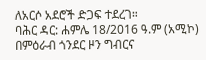ለአርሶ አደሮች ድጋፍ ተደረገ።
ባሕር ዳር: ሐምሌ 18/2016 ዓ.ም (አሚኮ) በምዕራብ ጎንደር ዞን ግብርና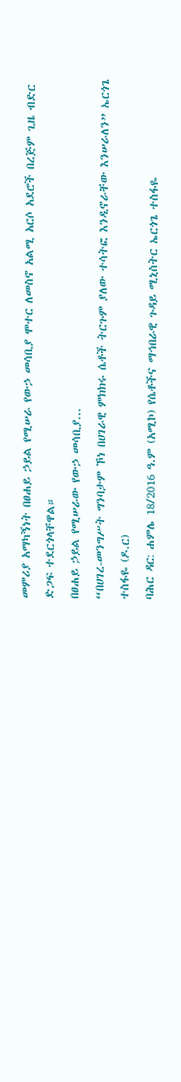መምሪያ አማካኝነት በፀሐይ ኃይል የሚሠራ የውኃ መሳቢያ ሞተር ለመስኖ አልሚ አርሶ አደሮች በረጅም ጊዜ ብድር ድጋፍ ተደርጎላቸዋል።
በፀሐይ ኃይል የሚሠራው የውኃ መሳቢያ...
“በሀገረ-መንግሥት ግንባታም ኾነ በሀገራዊ ምክክሩ ሴቶች ትርጉም ያለው ተሳትፎ እንዲኖራቸው እንሠራለን” ኤርጎጌ ተስፋዬ (ዶ.ር)
ባሕር ዳር: ሐምሌ 18/2016 ዓ.ም (አሚኮ) የሴቶችና ማኅበራዊ ጉዳይ ሚኒስትር ኤርጎጌ ተስፋዬ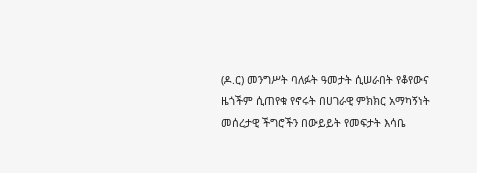(ዶ.ር) መንግሥት ባለፉት ዓመታት ሲሠራበት የቆየውና ዜጎችም ሲጠየቁ የኖሩት በሀገራዊ ምክክር አማካኝነት መሰረታዊ ችግሮችን በውይይት የመፍታት እሳቤ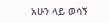አሁን ላይ ወሳኝ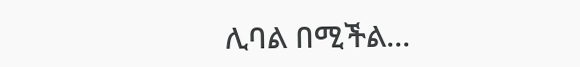ሊባል በሚችል...